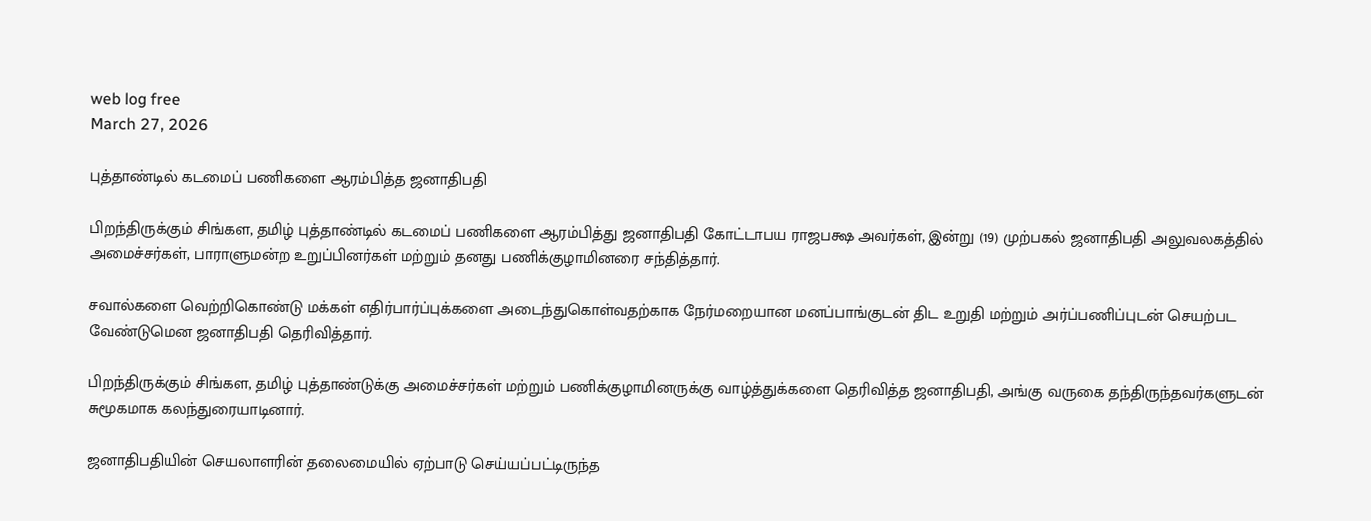web log free
March 27, 2026

புத்தாண்டில் கடமைப் பணிகளை ஆரம்பித்த ஜனாதிபதி

பிறந்திருக்கும் சிங்கள, தமிழ் புத்தாண்டில் கடமைப் பணிகளை ஆரம்பித்து ஜனாதிபதி கோட்டாபய ராஜபக்ஷ அவர்கள், இன்று (19) முற்பகல் ஜனாதிபதி அலுவலகத்தில் அமைச்சர்கள், பாராளுமன்ற உறுப்பினர்கள் மற்றும் தனது பணிக்குழாமினரை சந்தித்தார்.

சவால்களை வெற்றிகொண்டு மக்கள் எதிர்பார்ப்புக்களை அடைந்துகொள்வதற்காக நேர்மறையான மனப்பாங்குடன் திட உறுதி மற்றும் அர்ப்பணிப்புடன் செயற்பட வேண்டுமென ஜனாதிபதி தெரிவித்தார்.

பிறந்திருக்கும் சிங்கள, தமிழ் புத்தாண்டுக்கு அமைச்சர்கள் மற்றும் பணிக்குழாமினருக்கு வாழ்த்துக்களை தெரிவித்த ஜனாதிபதி, அங்கு வருகை தந்திருந்தவர்களுடன் சுமூகமாக கலந்துரையாடினார்.

ஜனாதிபதியின் செயலாளரின் தலைமையில் ஏற்பாடு செய்யப்பட்டிருந்த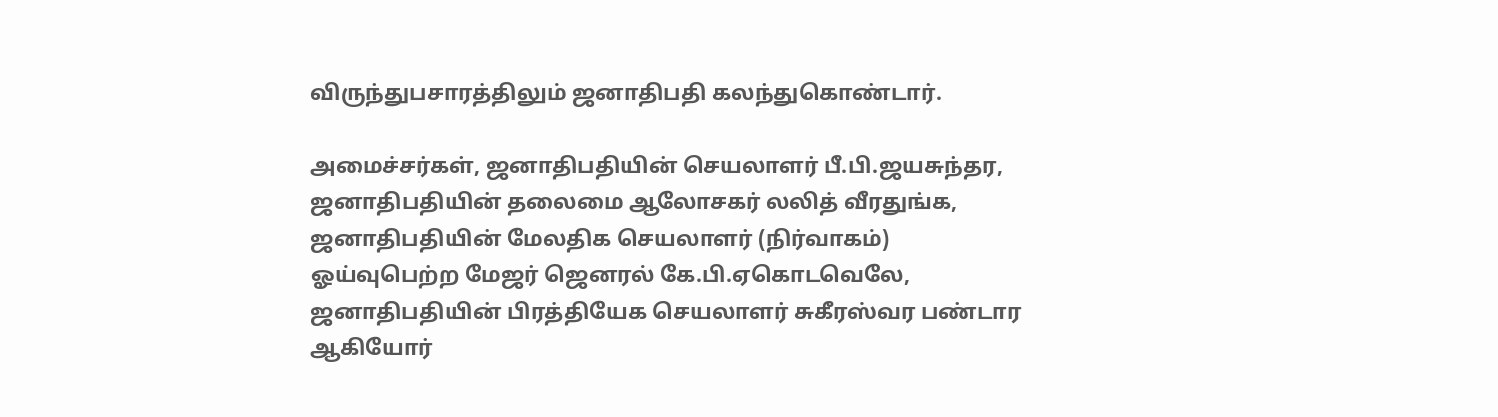விருந்துபசாரத்திலும் ஜனாதிபதி கலந்துகொண்டார்.

அமைச்சர்கள், ஜனாதிபதியின் செயலாளர் பீ.பி.ஜயசுந்தர, ஜனாதிபதியின் தலைமை ஆலோசகர் லலித் வீரதுங்க, ஜனாதிபதியின் மேலதிக செயலாளர் (நிர்வாகம்) ஓய்வுபெற்ற மேஜர் ஜெனரல் கே.பி.ஏகொடவெலே, ஜனாதிபதியின் பிரத்தியேக செயலாளர் சுகீரஸ்வர பண்டார ஆகியோர்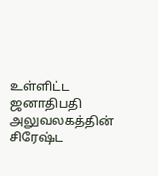உள்ளிட்ட ஜனாதிபதி அலுவலகத்தின் சிரேஷ்ட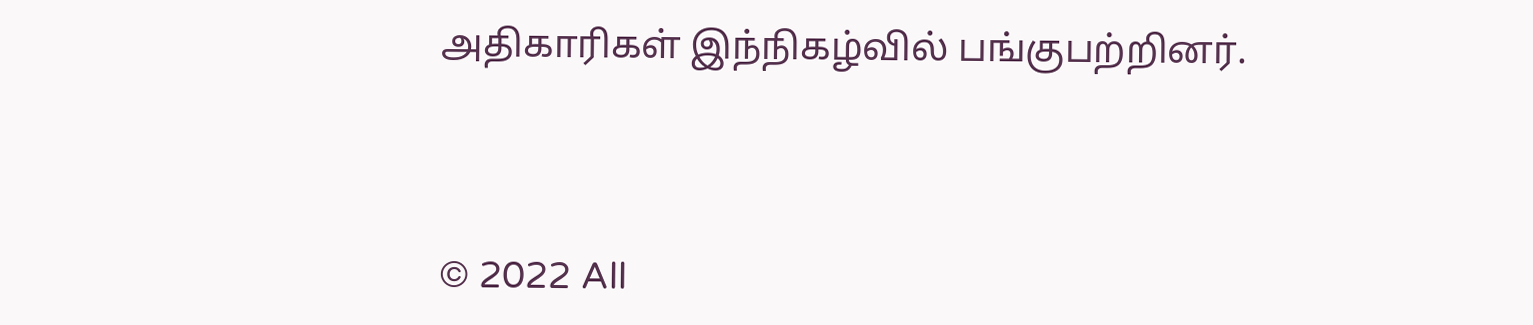அதிகாரிகள் இந்நிகழ்வில் பங்குபற்றினர்.



© 2022 All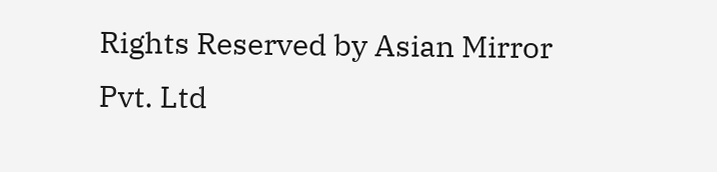Rights Reserved by Asian Mirror Pvt. Ltd